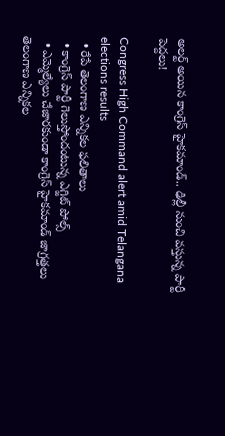అలర్ట్ అయిన కాంగ్రెస్ హైకమాండ్.. ఢిల్లీ నుంచి వస్తున్న పార్టీ పెద్దలు!

Congress High Command alert amid Telangana elections results
  • రేపే తెలంగాణ ఎన్నికల ఫలితాలు
  • కాంగ్రెస్ పార్టీ గెలుస్తోందంటున్న ఎగ్జిట్ పోల్స్
  • ఎమ్మెల్యేలు చేజారకుండా కాంగ్రెస్ హైకమాండ్ జాగ్రత్తలు
తెలంగాణ ఎన్నికల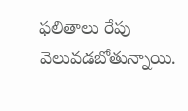ఫలితాలు రేపు వెలువడబోతున్నాయి.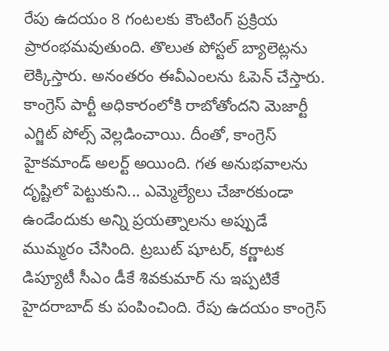రేపు ఉదయం 8 గంటలకు కౌంటింగ్ ప్రక్రియ ప్రారంభమవుతుంది. తొలుత పోస్టల్ బ్యాలెట్లను లెక్కిస్తారు. అనంతరం ఈవీఎంలను ఓపెన్ చేస్తారు. కాంగ్రెస్ పార్టీ అధికారంలోకి రాబోతోందని మెజార్టీ ఎగ్జిట్ పోల్స్ వెల్లడించాయి. దీంతో, కాంగ్రెస్ హైకమాండ్ అలర్ట్ అయింది. గత అనుభవాలను దృష్టిలో పెట్టుకుని... ఎమ్మెల్యేలు చేజారకుండా ఉండేందుకు అన్ని ప్రయత్నాలను అప్పుడే ముమ్మరం చేసింది. ట్రబుట్ షూటర్, కర్ణాటక డిప్యూటీ సీఎం డీకే శివకుమార్ ను ఇప్పటికే హైదరాబాద్ కు పంపించింది. రేపు ఉదయం కాంగ్రెస్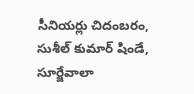సీనియర్లు చిదంబరం, సుశీల్ కుమార్ షిండే, సూర్జేవాలా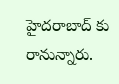హైదరాబాద్ కు రానున్నారు.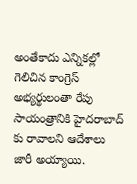అంతేకాదు ఎన్నికల్లో గెలిచిన కాంగ్రెస్ అభ్యర్థులంతా రేపు సాయంత్రానికి హైదరాబాద్ కు రావాలని ఆదేశాలు జారీ అయ్యాయి.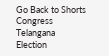Go Back to Shorts
Congress
Telangana
Election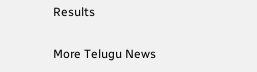Results

More Telugu News